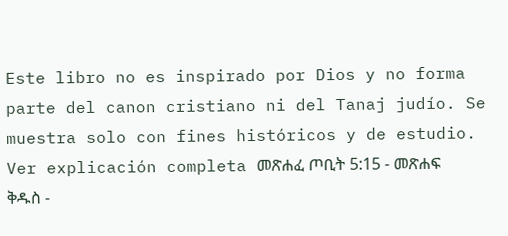Este libro no es inspirado por Dios y no forma parte del canon cristiano ni del Tanaj judío. Se muestra solo con fines históricos y de estudio. Ver explicación completa መጽሐፈ ጦቢት 5:15 - መጽሐፍ ቅዱስ -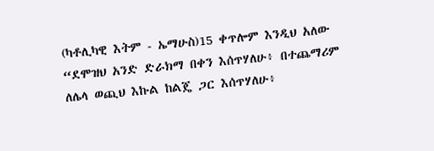(ካቶሊካዊ እትም - ኤማሁስ)15 ቀጥሎም እንዲህ አለው “ደሞዝህ አንድ ድራክማ በቀን እሰጥሃለሁ፥ በተጨማሪም ለሌላ ወጪህ እኩል ከልጄ ጋር እሰጥሃለሁ፥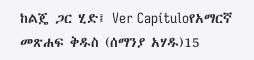ከልጄ ጋር ሂድ፤ Ver Capítuloየአማርኛ መጽሐፍ ቅዱስ (ሰማንያ አሃዱ)15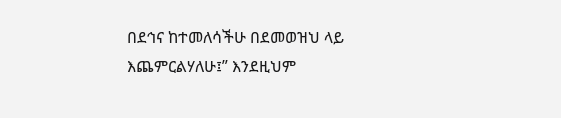በደኅና ከተመለሳችሁ በደመወዝህ ላይ እጨምርልሃለሁ፤” እንደዚህም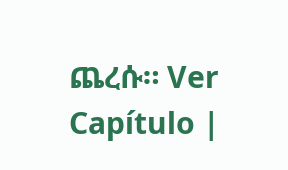ጨረሱ። Ver Capítulo |